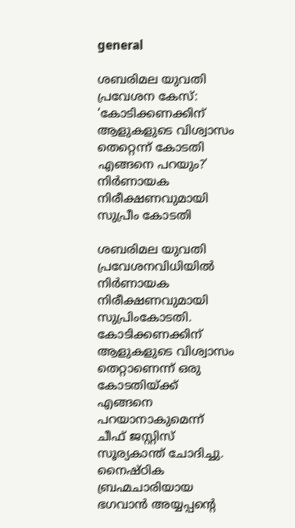general

ശബരിമല യുവതി പ്രവേശന കേസ്: ‘കോടിക്കണക്കിന് ആളുകളുടെ വിശ്വാസം തെറ്റെന്ന് കോടതി എങ്ങനെ പറയും?’ നിർണായക നിരീക്ഷണവുമായി സുപ്രീം കോടതി

ശബരിമല യുവതി പ്രവേശനവിധിയില്‍ നിര്‍ണായക നിരീക്ഷണവുമായി സുപ്രിംകോടതി. കോടിക്കണക്കിന് ആളുകളുടെ വിശ്വാസം തെറ്റാണെന്ന് ഒരു കോടതിയ്ക്ക് എങ്ങനെ പറയാനാകുമെന്ന് ചീഫ് ജസ്റ്റിസ് സൂര്യകാന്ത് ചോദിച്ചു. നൈഷ്ഠിക ബ്രഹ്മചാരിയായ ഭഗവാന്‍ അയ്യപ്പന്റെ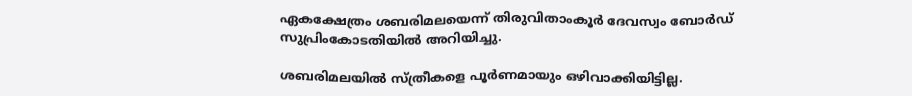ഏകക്ഷേത്രം ശബരിമലയെന്ന് തിരുവിതാംകൂര്‍ ദേവസ്വം ബോര്‍ഡ് സുപ്രിംകോടതിയില്‍ അറിയിച്ചു.

ശബരിമലയില്‍ സ്ത്രീകളെ പൂര്‍ണമായും ഒഴിവാക്കിയിട്ടില്ല.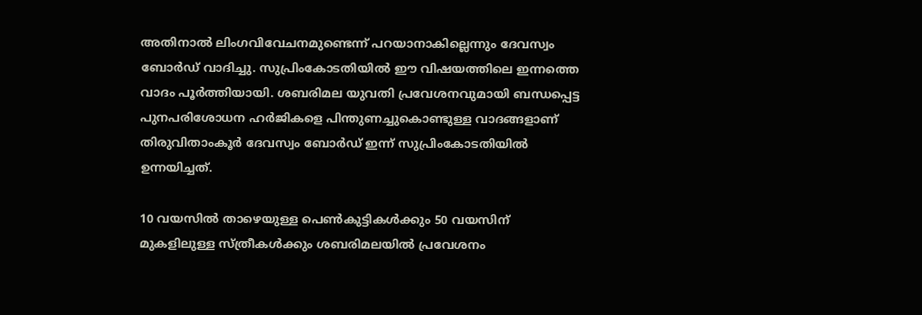അതിനാല്‍ ലിംഗവിവേചനമുണ്ടെന്ന് പറയാനാകില്ലെന്നും ദേവസ്വം ബോര്‍ഡ് വാദിച്ചു. സുപ്രിംകോടതിയില്‍ ഈ വിഷയത്തിലെ ഇന്നത്തെ വാദം പൂര്‍ത്തിയായി. ശബരിമല യുവതി പ്രവേശനവുമായി ബന്ധപ്പെട്ട പുനപരിശോധന ഹര്‍ജികളെ പിന്തുണച്ചുകൊണ്ടുള്ള വാദങ്ങളാണ് തിരുവിതാംകൂര്‍ ദേവസ്വം ബോര്‍ഡ് ഇന്ന് സുപ്രിംകോടതിയില്‍ ഉന്നയിച്ചത്.

10 വയസില്‍ താഴെയുള്ള പെണ്‍കുട്ടികള്‍ക്കും 50 വയസിന് മുകളിലുള്ള സ്ത്രീകള്‍ക്കും ശബരിമലയില്‍ പ്രവേശനം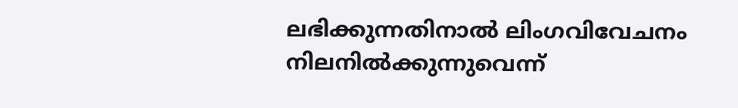ലഭിക്കുന്നതിനാല്‍ ലിംഗവിവേചനം നിലനില്‍ക്കുന്നുവെന്ന്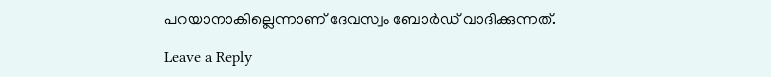പറയാനാകില്ലെന്നാണ് ദേവസ്വം ബോര്‍ഡ് വാദിക്കുന്നത്.

Leave a Reply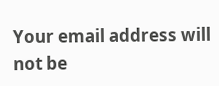Your email address will not be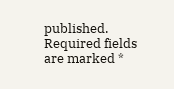published. Required fields are marked *